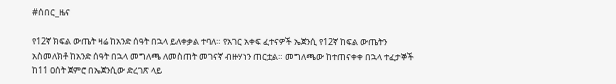#ሰበር_ዜና

የ12ኛ ክፍል ውጤት ዛሬ ከአንድ ሰዓት በኋላ ይለቀቃል ተባለ። የአገር አቀፍ ፈተናዎች ኤጀንሲ የ12ኛ ከፍል ውጤትን አስመለክቶ ከአንድ ሰዓት በኋላ መግለጫ ለመስጠት መገናኛ ብዙሃነን ጠርቷል። መግለጫው ከተጠናቀቀ በኋላ ተፈታኞች ከ11 ዐሰት ጀምሮ በኤጀንሲው ድረገጽ ላይ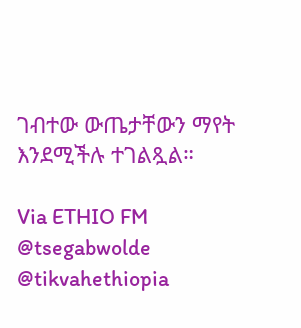ገብተው ውጤታቸውን ማየት እንደሚችሉ ተገልጿል።

Via ETHIO FM
@tsegabwolde @tikvahethiopia